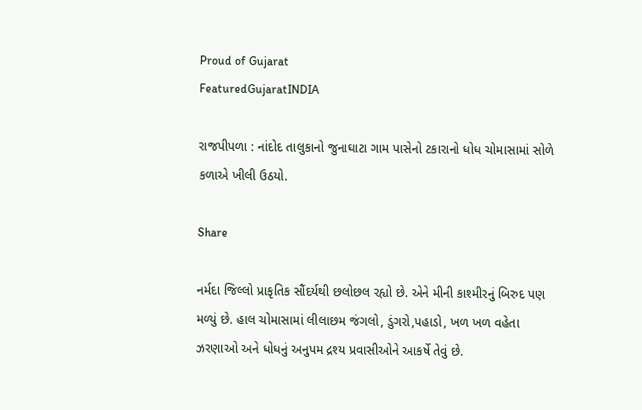Proud of Gujarat
FeaturedGujaratINDIA

રાજપીપળા : નાંદોદ તાલુકાનો જુનાઘાટા ગામ પાસેનો ટકારાનો ધોધ ચોમાસામાં સોળે કળાએ ખીલી ઉઠયો.

Share

નર્મદા જિલ્લો પ્રાકૃતિક સૌંદર્યથી છલોછલ રહ્યો છે. એને મીની કાશ્મીરનું બિરુદ પણ મળ્યું છે. હાલ ચોમાસામાં લીલાછમ જંગલો, ડુંગરો,પહાડો, ખળ ખળ વહેતા ઝરણાઓ અને ધોધનું અનુપમ દ્રશ્ય પ્રવાસીઓને આકર્ષે તેવું છે.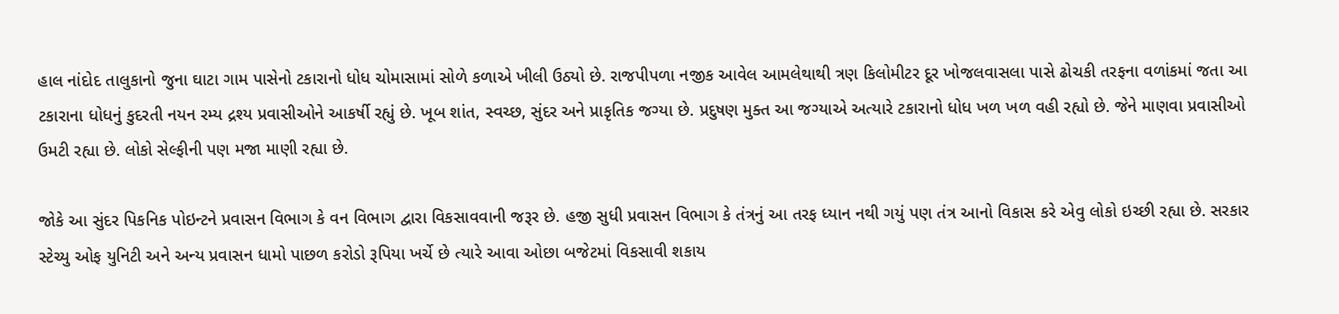હાલ નાંદોદ તાલુકાનો જુના ઘાટા ગામ પાસેનો ટકારાનો ધોધ ચોમાસામાં સોળે કળાએ ખીલી ઉઠ્યો છે. રાજપીપળા નજીક આવેલ આમલેથાથી ત્રણ કિલોમીટર દૂર ખોજલવાસલા પાસે ઢોચકી તરફના વળાંકમાં જતા આ ટકારાના ધોધનું કુદરતી નયન રમ્ય દ્રશ્ય પ્રવાસીઓને આકર્ષી રહ્યું છે. ખૂબ શાંત, સ્વચ્છ, સુંદર અને પ્રાકૃતિક જગ્યા છે. પ્રદુષણ મુક્ત આ જગ્યાએ અત્યારે ટકારાનો ધોધ ખળ ખળ વહી રહ્યો છે. જેને માણવા પ્રવાસીઓ ઉમટી રહ્યા છે. લોકો સેલ્ફીની પણ મજા માણી રહ્યા છે.

જોકે આ સુંદર પિકનિક પોઇન્ટને પ્રવાસન વિભાગ કે વન વિભાગ દ્વારા વિકસાવવાની જરૂર છે. હજી સુધી પ્રવાસન વિભાગ કે તંત્રનું આ તરફ ધ્યાન નથી ગયું પણ તંત્ર આનો વિકાસ કરે એવુ લોકો ઇચ્છી રહ્યા છે. સરકાર સ્ટેચ્યુ ઓફ યુનિટી અને અન્ય પ્રવાસન ધામો પાછળ કરોડો રૂપિયા ખર્ચે છે ત્યારે આવા ઓછા બજેટમાં વિકસાવી શકાય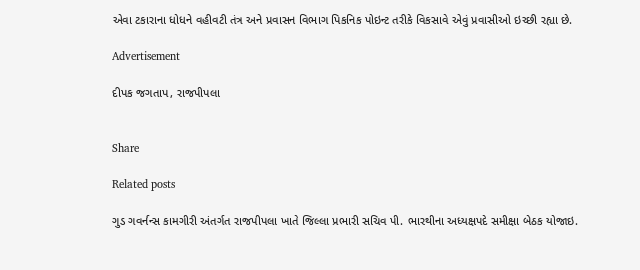એવા ટકારાના ધોધને વહીવટી તંત્ર અને પ્રવાસન વિભાગ પિકનિક પોઇન્ટ તરીકે વિકસાવે એવું પ્રવાસીઓ ઇચ્છી રહ્યા છે.

Advertisement

દીપક જગતાપ, રાજપીપલા


Share

Related posts

ગુડ ગવર્નન્સ કામગીરી અંતર્ગત રાજપીપલા ખાતે જિલ્લા પ્રભારી સચિવ પી. ભારથીના અધ્યક્ષપદે સમીક્ષા બેઠક યોજાઇ.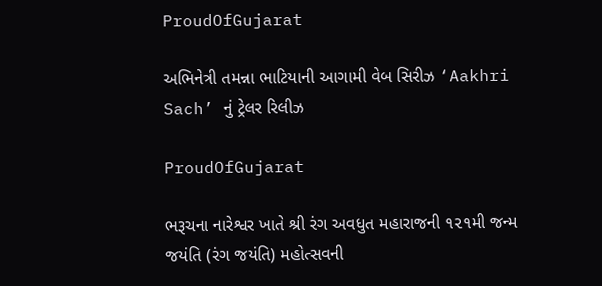ProudOfGujarat

અભિનેત્રી તમન્ના ભાટિયાની આગામી વેબ સિરીઝ ‘Aakhri Sach’ નું ટ્રેલર રિલીઝ

ProudOfGujarat

ભરૂચના નારેશ્વર ખાતે શ્રી રંગ અવધુત મહારાજની ૧૨૧મી જન્મ જયંતિ (રંગ જયંતિ) મહોત્સવની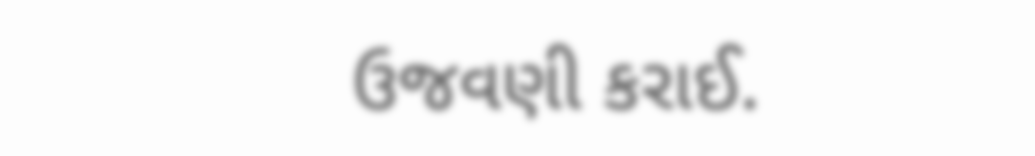ઉજવણી કરાઈ.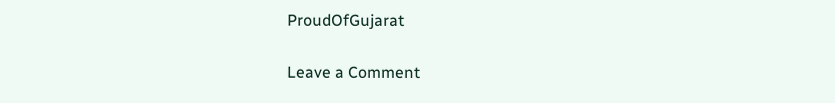ProudOfGujarat

Leave a Comment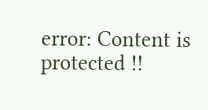error: Content is protected !!